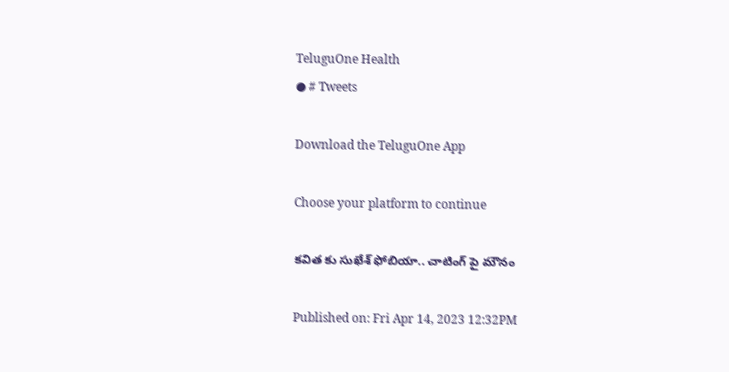TeluguOne Health
● # Tweets

Download the TeluguOne App

Choose your platform to continue

కవిత కు సుఖేశ్ ఫోబియా.. చాటింగ్ పై మౌనం

Published on: Fri Apr 14, 2023 12:32PM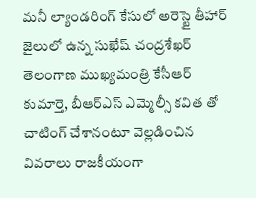మనీ ల్యాండరింగ్ కేసులో అరెస్టై తీహార్ జైలులో ఉన్న సుఖేష్ చంద్రశేఖర్ తెలంగాణ ముఖ్యమంత్రి కేసీఆర్ కుమార్తె, బీఆర్ఎస్ ఎమ్మెల్సీ కవిత తో చాటింగ్ చేశానంటూ వెల్లడించిన వివరాలు రాజకీయంగా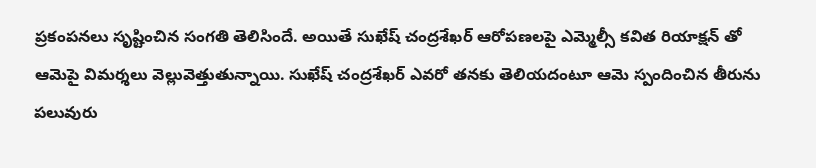ప్రకంపనలు సృష్టించిన సంగతి తెలిసిందే. అయితే సుఖేష్ చంద్రశేఖర్ ఆరోపణలపై ఎమ్మెల్సీ కవిత రియాక్షన్ తో ఆమెపై విమర్శలు వెల్లువెత్తుతున్నాయి. సుఖేష్ చంద్రశేఖర్ ఎవరో తనకు తెలియదంటూ ఆమె స్పందించిన తీరును పలువురు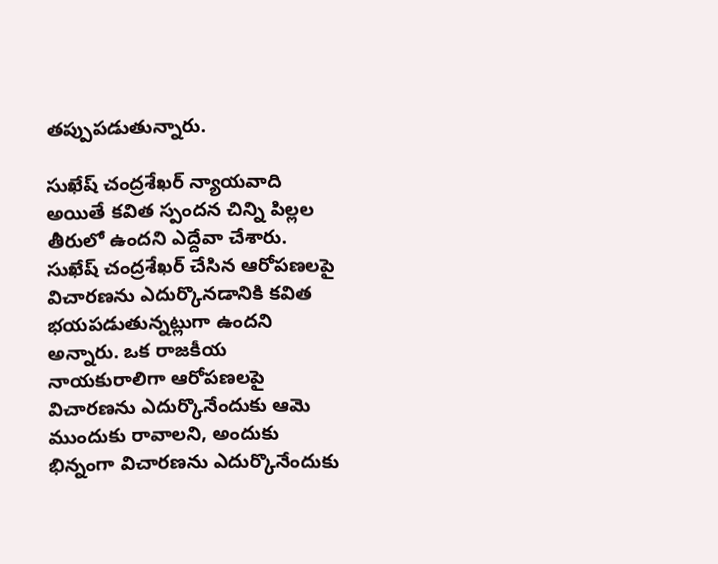తప్పుపడుతున్నారు.

సుఖేష్ చంద్రశేఖర్ న్యాయవాది అయితే కవిత స్పందన చిన్ని పిల్లల తీరులో ఉందని ఎద్దేవా చేశారు. సుఖేష్ చంద్రశేఖర్ చేసిన ఆరోపణలపై విచారణను ఎదుర్కొనడానికి కవిత భయపడుతున్నట్లుగా ఉందని అన్నారు. ఒక రాజకీయ నాయకురాలిగా ఆరోపణలపై విచారణను ఎదుర్కొనేందుకు ఆమె ముందుకు రావాలని, అందుకు భిన్నంగా విచారణను ఎదుర్కొనేందుకు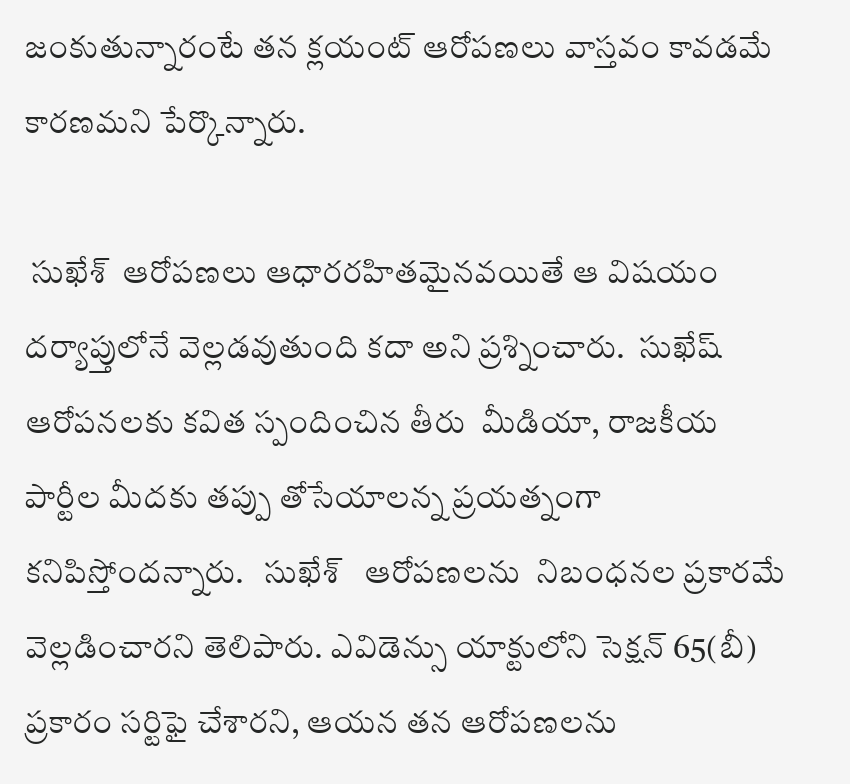జంకుతున్నారంటే తన క్లయంట్ ఆరోపణలు వాస్తవం కావడమే కారణమని పేర్కొన్నారు.

 సుఖేశ్  ఆరోపణలు ఆధారరహితమైనవయితే ఆ విషయం దర్యాప్తులోనే వెల్లడవుతుంది కదా అని ప్రశ్నించారు.  సుఖేష్ ఆరోపనలకు కవిత స్పందించిన తీరు  మీడియా, రాజకీయ పార్టీల మీదకు తప్పు తోసేయాలన్న ప్రయత్నంగా కనిపిస్తోందన్నారు.   సుఖేశ్   ఆరోపణలను  నిబంధనల ప్రకారమే వెల్లడించారని తెలిపారు. ఎవిడెన్సు యాక్టులోని సెక్షన్ 65(బీ) ప్రకారం సర్టిఫై చేశారని, ఆయన తన ఆరోపణలను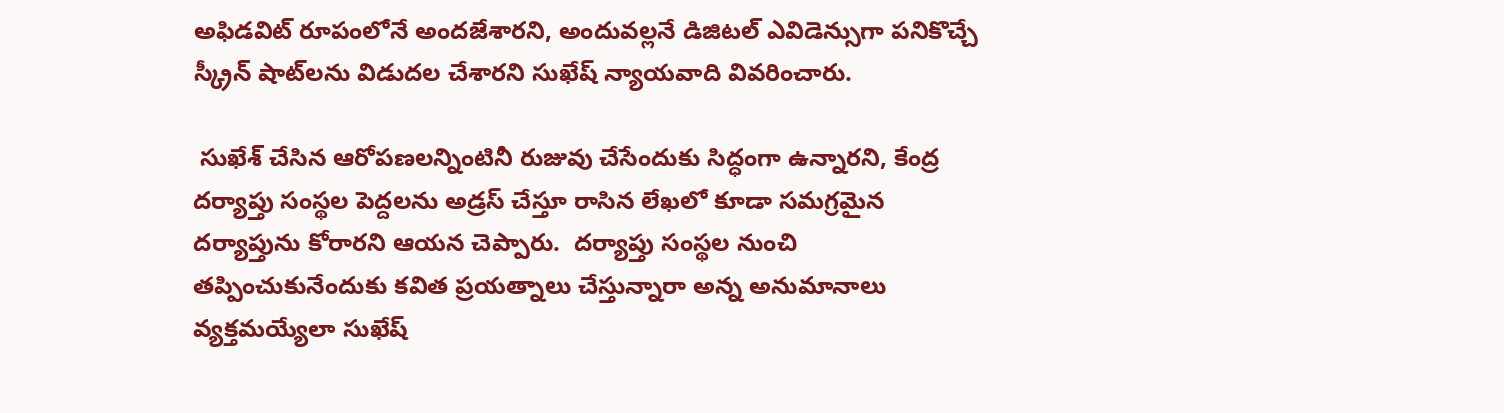అఫిడవిట్ రూపంలోనే అందజేశారని, అందువల్లనే డిజిటల్ ఎవిడెన్సుగా పనికొచ్చే స్క్రీన్ షాట్‌లను విడుదల చేశారని సుఖేష్ న్యాయవాది వివరించారు.

 సుఖేశ్ చేసిన ఆరోపణలన్నింటినీ రుజువు చేసేందుకు సిద్ధంగా ఉన్నారని, కేంద్ర దర్యాప్తు సంస్థల పెద్దలను అడ్రస్ చేస్తూ రాసిన లేఖలో కూడా సమగ్రమైన దర్యాప్తును కోరారని ఆయన చెప్పారు.  దర్యాప్తు సంస్థల నుంచి తప్పించుకునేందుకు కవిత ప్రయత్నాలు చేస్తున్నారా అన్న అనుమానాలు వ్యక్తమయ్యేలా సుఖేష్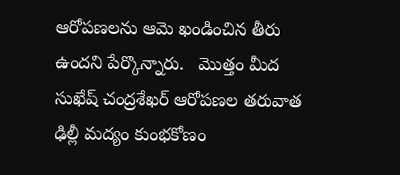ఆరోపణలను ఆమె ఖండించిన తీరు ఉందని పేర్కొన్నారు.   మొత్తం మీద సుఖేష్ చంద్రశేఖర్ ఆరోపణల తరువాత ఢిల్లీ మద్యం కుంభకోణం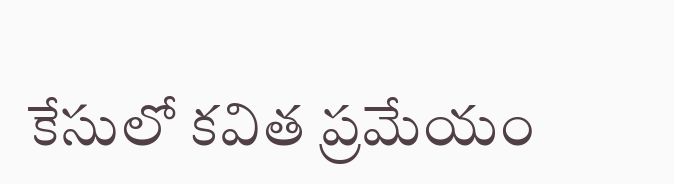కేసులో కవిత ప్రమేయం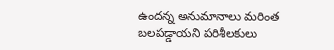ఉందన్న అనుమానాలు మరింత బలపడ్డాయని పరిశీలకులు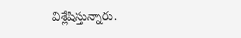విశ్లేషిస్తున్నారు.